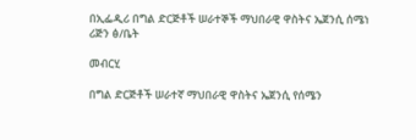በኢፌዲሪ በግል ድርጅቶች ሠራተኞች ማህበራዊ ዋስትና ኤጀንሲ ሰሜነ ሪጅን ፅ/ቤት

መብርሂ

በግል ድርጅቶች ሠራተኛ ማህበራዊ ዋስትና ኤጀንሲ የሰሜን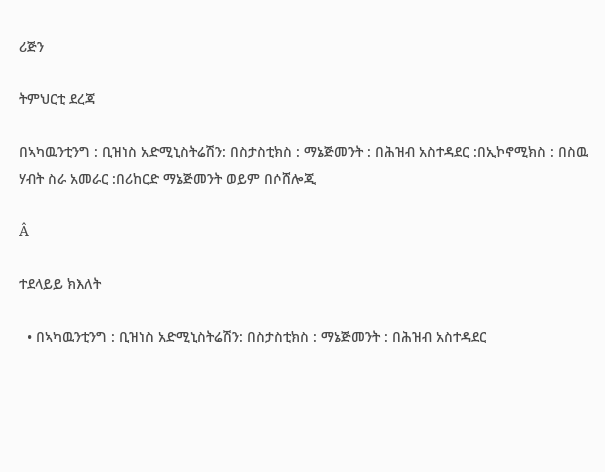ሪጅን

ትምህርቲ ደረጃ

በኣካዉንቲንግ : ቢዝነስ አድሚኒስትሬሽን: በስታስቲክስ : ማኔጅመንት : በሕዝብ አስተዳደር :በኢኮኖሚክስ : በስዉ ሃብት ስራ አመራር :በሪከርድ ማኔጅመንት ወይም በሶሸሎጂ

Â

ተደላይይ ክእለት

  • በኣካዉንቲንግ : ቢዝነስ አድሚኒስትሬሽን: በስታስቲክስ : ማኔጅመንት : በሕዝብ አስተዳደር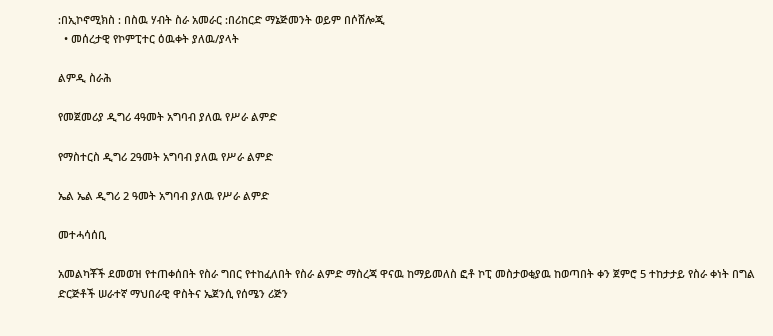:በኢኮኖሚክስ : በስዉ ሃብት ስራ አመራር :በሪከርድ ማኔጅመንት ወይም በሶሸሎጂ
  • መሰረታዊ የኮምፒተር ዕዉቀት ያለዉ/ያላት

ልምዲ ስራሕ

የመጀመሪያ ዲግሪ 4ዓመት አግባብ ያለዉ የሥራ ልምድ

የማስተርስ ዲግሪ 2ዓመት አግባብ ያለዉ የሥራ ልምድ

ኤል ኤል ዲግሪ 2 ዓመት አግባብ ያለዉ የሥራ ልምድ

መተሓሳሰቢ

አመልካቾች ደመወዝ የተጠቀሰበት የስራ ግበር የተከፈለበት የስራ ልምድ ማስረጃ ዋናዉ ከማይመለስ ፎቶ ኮፒ መስታወቂያዉ ከወጣበት ቀን ጀምሮ 5 ተከታታይ የስራ ቀነት በግል ድርጅቶች ሠራተኛ ማህበራዊ ዋስትና ኤጀንሲ የሰሜን ሪጅን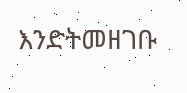እንድትመዘገቡ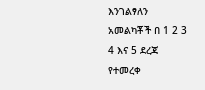እንገልፃለን አመልካቾች በ 1 2 3 4 እና 5 ደረጃ የተመረቀ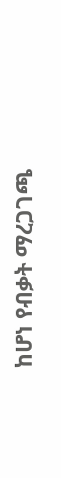ከሆነ የብቃት ማረጋገጫ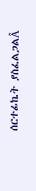ሰርተፊኬት ያስፈልጋልÂ